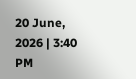20 June, 2026 | 3:40 PM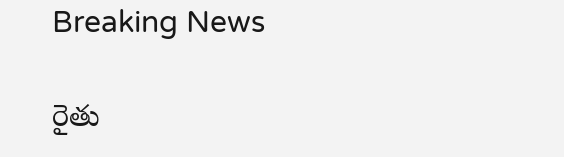Breaking News

రైతు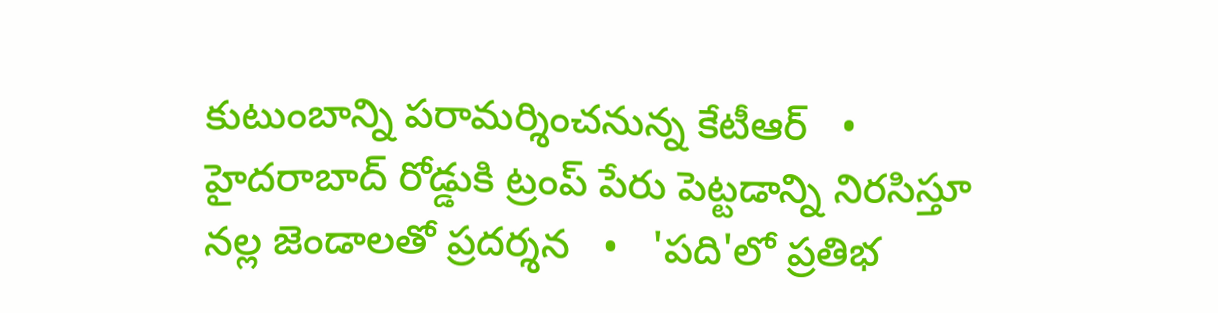కుటుంబాన్ని పరామర్శించనున్న కేటీఆర్   •   హైదరాబాద్ రోడ్డుకి ట్రంప్ పేరు పెట్టడాన్ని నిరసిస్తూ నల్ల జెండాలతో ప్రదర్శన   •   'పది'లో ప్రతిభ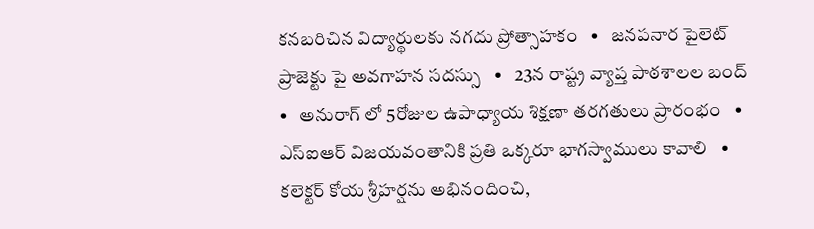కనబరిచిన విద్యార్థులకు నగదు ప్రోత్సాహకం   •   జనపనార పైలెట్ ప్రాజెక్టు పై అవగాహన సదస్సు   •   23న రాష్ట్ర వ్యాప్త పాఠశాలల బంద్   •   అనురాగ్ లో 5రోజుల ఉపాధ్యాయ శిక్షణా తరగతులు ప్రారంభం   •   ఎస్‌ఐఆర్ విజయవంతానికి ప్రతి ఒక్కరూ భాగస్వాములు కావాలి   •   కలెక్టర్ కోయ శ్రీహర్షను అభినందించి,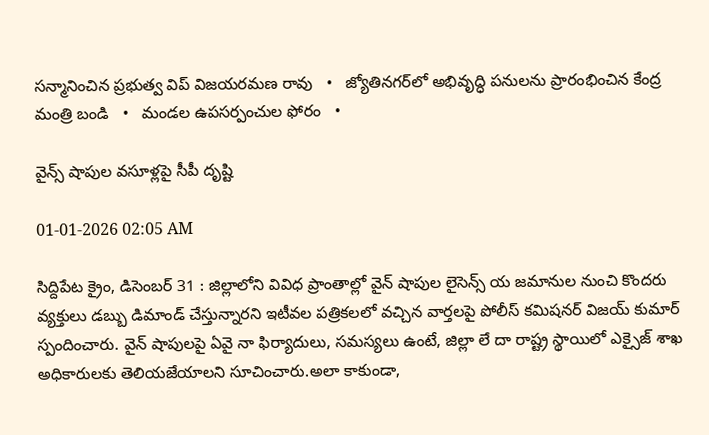సన్మానించిన ప్రభుత్వ విప్ విజయరమణ రావు   •   జ్యోతినగర్‌లో అభివృద్ధి పనులను ప్రారంభించిన కేంద్ర మంత్రి బండి   •   మండల ఉపసర్పంచుల ఫోరం   •

వైన్స్ షాపుల వసూళ్లపై సీపీ దృష్టి

01-01-2026 02:05 AM

సిద్దిపేట క్రైం, డిసెంబర్ 31 : జిల్లాలోని వివిధ ప్రాంతాల్లో వైన్ షాపుల లైసెన్స్ య జమానుల నుంచి కొందరు వ్యక్తులు డబ్బు డిమాండ్ చేస్తున్నారని ఇటీవల పత్రికలలో వచ్చిన వార్తలపై పోలీస్ కమిషనర్ విజయ్ కుమార్ స్పందించారు. వైన్ షాపులపై ఏవై నా ఫిర్యాదులు, సమస్యలు ఉంటే, జిల్లా లే దా రాష్ట్ర స్థాయిలో ఎక్సైజ్ శాఖ అధికారులకు తెలియజేయాలని సూచించారు.అలా కాకుండా,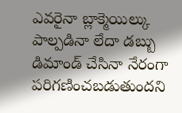ఎవరైనా బ్లాక్మెయిల్కు పాల్పడినా లేదా డబ్బు డిమాండ్ చేసినా నేరంగా పరిగణించబడుతుందని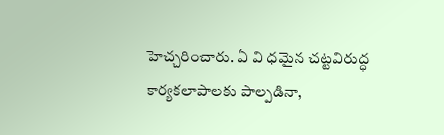హెచ్చరించారు. ఏ వి ధమైన చట్టవిరుద్ధ కార్యకలాపాలకు పాల్పడినా,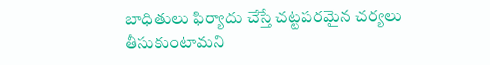బాధితులు ఫిర్యాదు చేస్తే చట్టపరమైన చర్యలు తీసుకుంటామని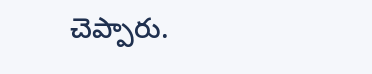చెప్పారు.